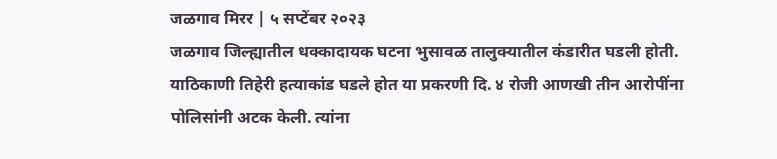जळगाव मिरर | ५ सप्टेंबर २०२३
जळगाव जिल्ह्यातील धक्कादायक घटना भुसावळ तालुक्यातील कंडारीत घडली होती. याठिकाणी तिहेरी हत्याकांड घडले होत या प्रकरणी दि. ४ रोजी आणखी तीन आरोपींना पोलिसांनी अटक केली. त्यांना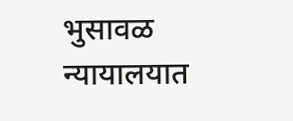भुसावळ न्यायालयात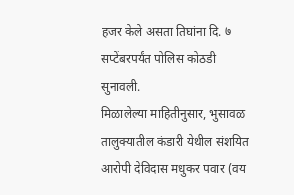हजर केले असता तिघांना दि. ७ सप्टेंबरपर्यंत पोलिस कोठडी सुनावली.
मिळालेल्या माहितीनुसार, भुसावळ तालुक्यातील कंडारी येथील संशयित आरोपी देविदास मधुकर पवार (वय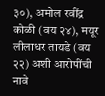३०), अमोल रवींद्र कोळी (वय २४), मयूर लीलाधर तायडे (वय २२) अशी आरोपींची नावे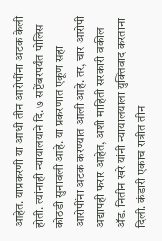आहेत. याप्रकरणी या आधी तीन आरोपींना अटक केली होती. त्यांनाही न्यायालयाने दि. ७ सप्टेंबरपर्यंत पोलिस कोठडी सुनावली आहे. या प्रकरणात एकूण सहा आरोपींना अटक करण्यात आली आहे. तर, चार आरोपी अद्यापही फरार आहेत, अशी माहिती सरकारी वकील ॲड. नितीन खरे यांनी न्यायालयाला युक्तिवाद करताना दिली. कंडारी एकाच रात्रीत तीन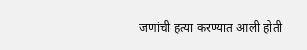जणांची हत्या करण्यात आली होती